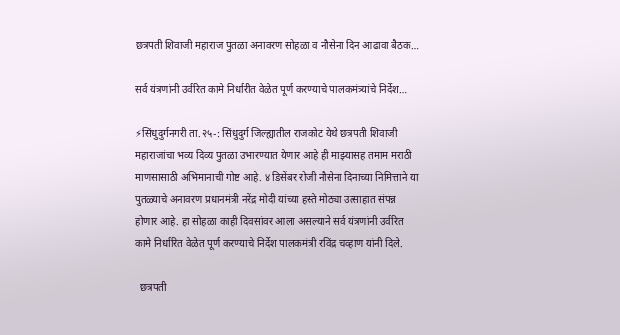छत्रपती शिवाजी महाराज पुतळा अनावरण सोहळा व नौसेना दिन आढावा बैठक…

सर्व यंत्रणांनी उर्वरित कामे निर्धारीत वेळेत पूर्ण करण्याचे पालकमंत्र्यांचे निर्देश…

⚡सिंधुदुर्गनगरी ता.२५-: सिंधुदुर्ग जिल्ह्यातील राजकोट येथे छत्रपती शिवाजी महाराजांचा भव्य दिव्य पुतळा उभारण्यात येणार आहे ही माझ्यासह तमाम मराठी माणसासाठी अभिमानाची गोष्ट आहे. ४ डिसेंबर रोजी नौसेना दिनाच्या निमित्ताने या पुतळ्याचे अनावरण प्रधानमंत्री नरेंद्र मोदी यांच्या हस्ते मोठ्या उत्साहात संपन्न होणार आहे. हा सोहळा काही दिवसांवर आला असल्याने सर्व यंत्रणांनी उर्वरित कामे निर्धारित वेळेत पूर्ण करण्याचे निर्देश पालकमंत्री रविंद्र चव्हाण यांनी दिले.

  छत्रपती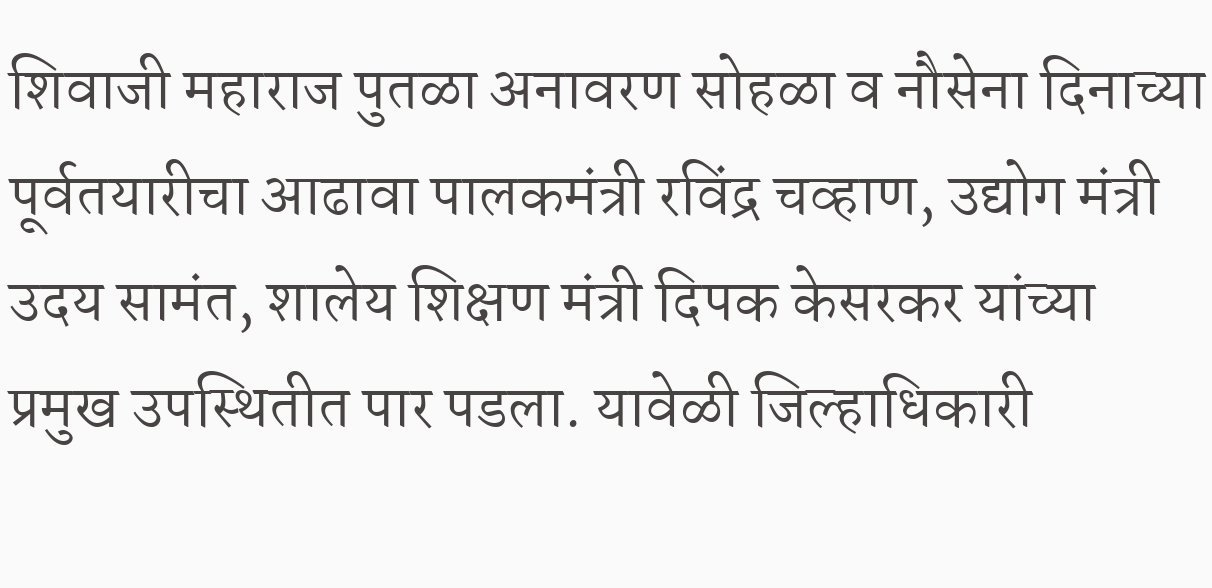शिवाजी महाराज पुतळा अनावरण सोहळा व नौसेना दिनाच्या पूर्वतयारीचा आढावा पालकमंत्री रविंद्र चव्हाण, उद्योग मंत्री उदय सामंत, शालेय शिक्षण मंत्री दिपक केसरकर यांच्या प्रमुख उपस्थितीत पार पडला. यावेळी जिल्हाधिकारी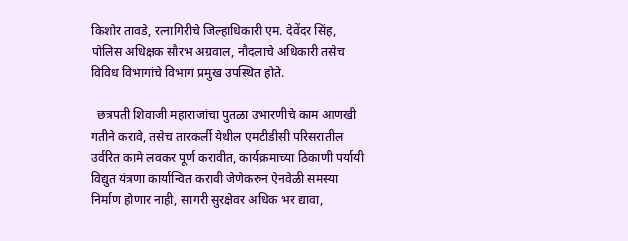किशोर तावडे, रत्नागिरीचे जिल्हाधिकारी एम. देवेंदर सिंह, पोलिस अधिक्षक सौरभ अग्रवाल, नौदलाचे अधिकारी तसेच विविध विभागांचे विभाग प्रमुख उपस्थित होते.

  छत्रपती शिवाजी महाराजांचा पुतळा उभारणीचे काम आणखी गतीने करावे, तसेच तारकर्ली येथील एमटीडीसी परिसरातील उर्वरित कामे लवकर पूर्ण करावीत, कार्यक्रमाच्या ठिकाणी पर्यायी विद्युत यंत्रणा कार्यान्वित करावी जेणेकरुन ऐनवेळी समस्या निर्माण होणार नाही, सागरी सुरक्षेवर अधिक भर द्यावा,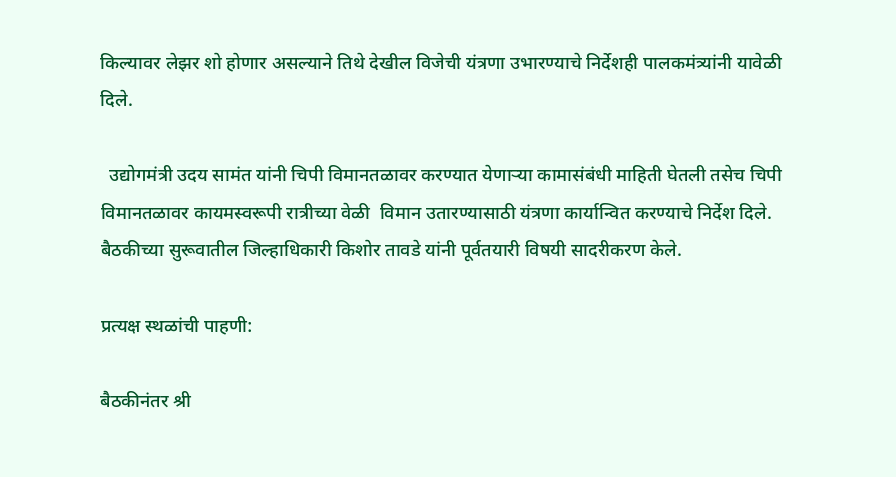किल्यावर लेझर शो होणार असल्याने तिथे देखील विजेची यंत्रणा उभारण्याचे निर्देशही पालकमंत्र्यांनी यावेळी दिले.

  उद्योगमंत्री उदय सामंत यांनी चिपी विमानतळावर करण्यात येणाऱ्या कामासंबंधी माहिती घेतली तसेच चिपी विमानतळावर कायमस्वरूपी रात्रीच्या वेळी  विमान उतारण्यासाठी यंत्रणा कार्यान्वित करण्याचे निर्देश दिले. बैठकीच्या सुरूवातील जिल्हाधिकारी किशोर तावडे यांनी पूर्वतयारी विषयी सादरीकरण केले.

प्रत्यक्ष स्थळांची पाहणी:

बैठकीनंतर श्री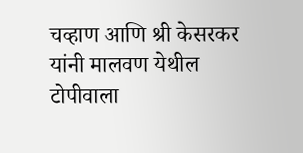चव्हाण आणि श्री केसरकर यांनी मालवण येथील टोपीवाला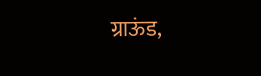ग्राऊंड,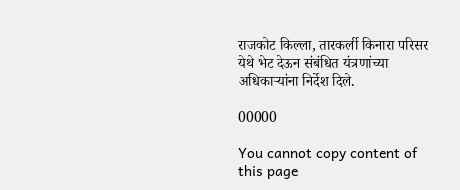राजकोट किल्ला, तारकर्ली किनारा परिसर येथे भेट देऊन संबंधित यंत्रणांच्या अधिकाऱ्यांना निर्देश दिले.

00000

You cannot copy content of this page